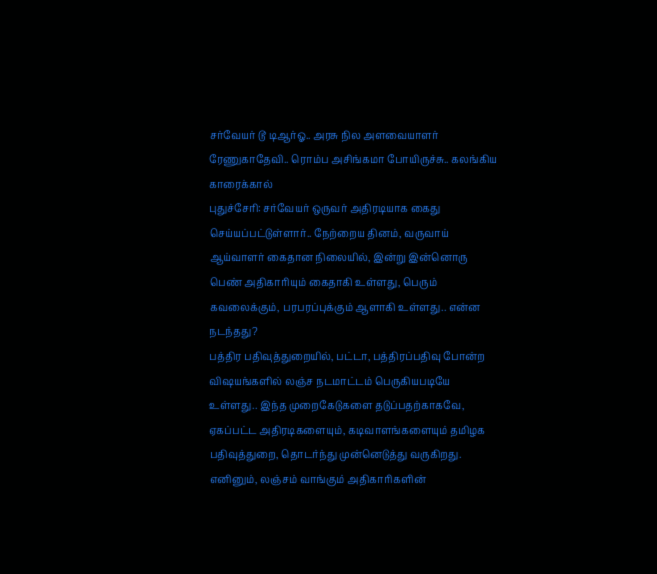சர்வேயர் டூ டிஆர்ஓ.. அரசு நில அளவையாளர் ரேணுகாதேவி.. ரொம்ப அசிங்கமா போயிருச்சு.. கலங்கிய காரைக்கால்
புதுச்சேரி: சர்வேயர் ஒருவர் அதிரடியாக கைது செய்யப்பட்டுள்ளார்.. நேற்றைய தினம், வருவாய் ஆய்வாளர் கைதான நிலையில், இன்று இன்னொரு பெண் அதிகாரியும் கைதாகி உள்ளது, பெரும் கவலைக்கும், பரபரப்புக்கும் ஆளாகி உள்ளது.. என்ன நடந்தது?
பத்திர பதிவுத்துறையில், பட்டா, பத்திரப்பதிவு போன்ற விஷயங்களில் லஞ்ச நடமாட்டம் பெருகியபடியே உள்ளது.. இந்த முறைகேடுகளை தடுப்பதற்காகவே, ஏகப்பட்ட அதிரடிகளையும், கடிவாளங்களையும் தமிழக பதிவுத்துறை, தொடர்ந்து முன்னெடுத்து வருகிறது. எனினும், லஞ்சம் வாங்கும் அதிகாரிகளின்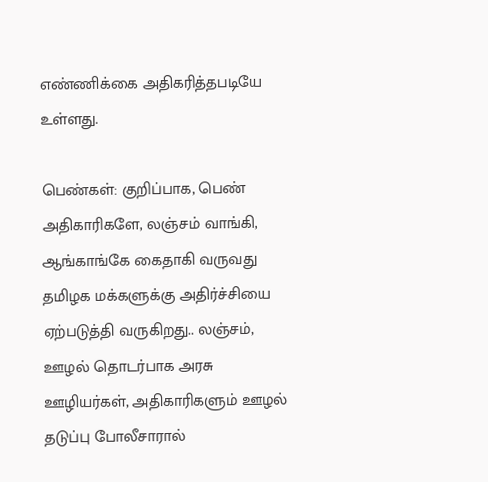எண்ணிக்கை அதிகரித்தபடியே உள்ளது.

பெண்கள்: குறிப்பாக, பெண் அதிகாரிகளே, லஞ்சம் வாங்கி, ஆங்காங்கே கைதாகி வருவது தமிழக மக்களுக்கு அதிர்ச்சியை ஏற்படுத்தி வருகிறது.. லஞ்சம், ஊழல் தொடர்பாக அரசு ஊழியர்கள், அதிகாரிகளும் ஊழல் தடுப்பு போலீசாரால்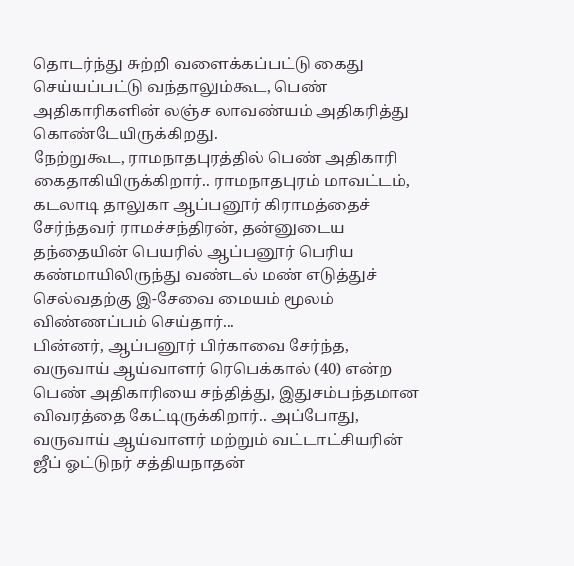தொடர்ந்து சுற்றி வளைக்கப்பட்டு கைது செய்யப்பட்டு வந்தாலும்கூட, பெண் அதிகாரிகளின் லஞ்ச லாவண்யம் அதிகரித்து கொண்டேயிருக்கிறது.
நேற்றுகூட, ராமநாதபுரத்தில் பெண் அதிகாரி கைதாகியிருக்கிறார்.. ராமநாதபுரம் மாவட்டம், கடலாடி தாலுகா ஆப்பனூர் கிராமத்தைச் சேர்ந்தவர் ராமச்சந்திரன், தன்னுடைய தந்தையின் பெயரில் ஆப்பனூர் பெரிய கண்மாயிலிருந்து வண்டல் மண் எடுத்துச் செல்வதற்கு இ-சேவை மையம் மூலம் விண்ணப்பம் செய்தார்...
பின்னர், ஆப்பனூர் பிர்காவை சேர்ந்த, வருவாய் ஆய்வாளர் ரெபெக்கால் (40) என்ற பெண் அதிகாரியை சந்தித்து, இதுசம்பந்தமான விவரத்தை கேட்டிருக்கிறார்.. அப்போது, வருவாய் ஆய்வாளர் மற்றும் வட்டாட்சியரின் ஜீப் ஓட்டுநர் சத்தியநாதன்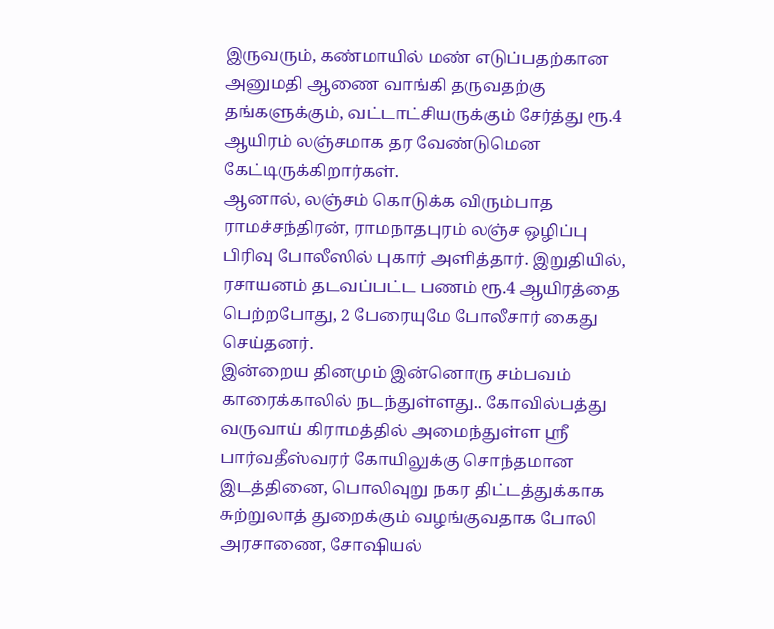இருவரும், கண்மாயில் மண் எடுப்பதற்கான அனுமதி ஆணை வாங்கி தருவதற்கு தங்களுக்கும், வட்டாட்சியருக்கும் சேர்த்து ரூ.4 ஆயிரம் லஞ்சமாக தர வேண்டுமென கேட்டிருக்கிறார்கள்.
ஆனால், லஞ்சம் கொடுக்க விரும்பாத ராமச்சந்திரன், ராமநாதபுரம் லஞ்ச ஒழிப்பு பிரிவு போலீஸில் புகார் அளித்தார். இறுதியில், ரசாயனம் தடவப்பட்ட பணம் ரூ.4 ஆயிரத்தை பெற்றபோது, 2 பேரையுமே போலீசார் கைது செய்தனர்.
இன்றைய தினமும் இன்னொரு சம்பவம் காரைக்காலில் நடந்துள்ளது.. கோவில்பத்து வருவாய் கிராமத்தில் அமைந்துள்ள ஸ்ரீ பார்வதீஸ்வரர் கோயிலுக்கு சொந்தமான இடத்தினை, பொலிவுறு நகர திட்டத்துக்காக சுற்றுலாத் துறைக்கும் வழங்குவதாக போலி அரசாணை, சோஷியல்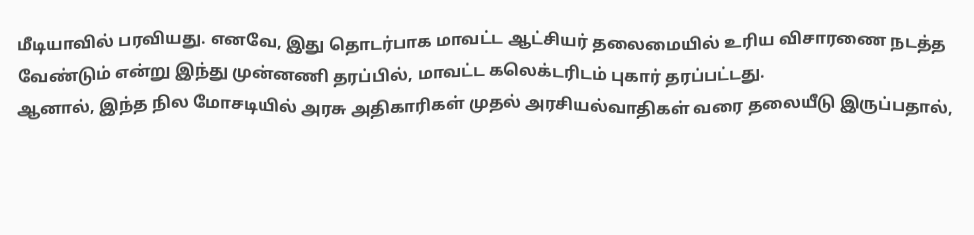மீடியாவில் பரவியது. எனவே, இது தொடர்பாக மாவட்ட ஆட்சியர் தலைமையில் உரிய விசாரணை நடத்த வேண்டும் என்று இந்து முன்னணி தரப்பில், மாவட்ட கலெக்டரிடம் புகார் தரப்பட்டது.
ஆனால், இந்த நில மோசடியில் அரசு அதிகாரிகள் முதல் அரசியல்வாதிகள் வரை தலையீடு இருப்பதால்,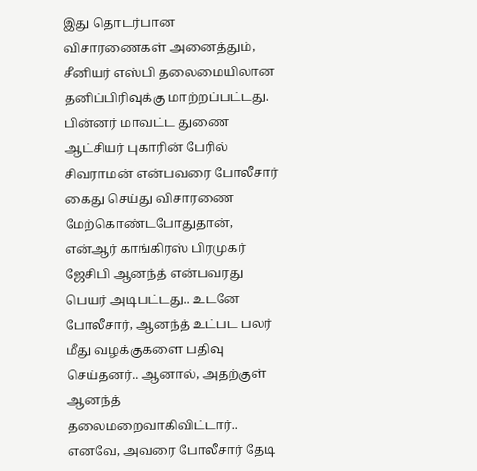இது தொடர்பான விசாரணைகள் அனைத்தும், சீனியர் எஸ்பி தலைமையிலான தனிப்பிரிவுக்கு மாற்றப்பட்டது.
பின்னர் மாவட்ட துணை ஆட்சியர் புகாரின் பேரில் சிவராமன் என்பவரை போலீசார் கைது செய்து விசாரணை மேற்கொண்டபோதுதான், என்ஆர் காங்கிரஸ் பிரமுகர் ஜேசிபி ஆனந்த் என்பவரது பெயர் அடிபட்டது.. உடனே போலீசார், ஆனந்த் உட்பட பலர் மீது வழக்குகளை பதிவு செய்தனர்.. ஆனால், அதற்குள் ஆனந்த் தலைமறைவாகிவிட்டார்.. எனவே, அவரை போலீசார் தேடி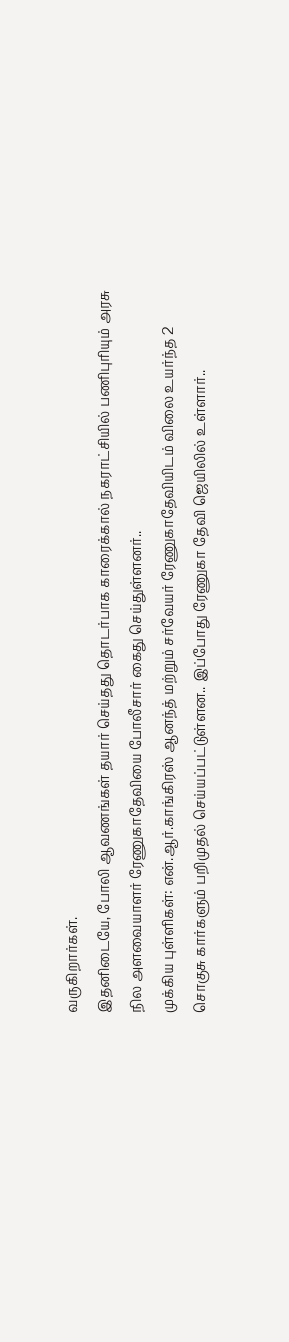வருகிறார்கள்.
இதனிடையே, போலி ஆவணங்கள் தயார் செய்தது தொடர்பாக காரைக்கால் நகராட்சியில் பணிபுரியும் அரசு நில அளவையாளர் ரேணுகாதேவியை போலீசார் கைது செய்துள்ளனர்..
முக்கிய புள்ளிகள்: என்.ஆர்.காங்கிரஸ் ஆனந்த் மற்றும் சர்வேயர் ரேணுகாதேவியிடம் விலை உயர்ந்த 2 சொகுசு கார்களும் பறிமுதல் செய்யப்பட்டுள்ளன.. இப்போது ரேணுகா தேவி ஜெயிலில் உள்ளார்..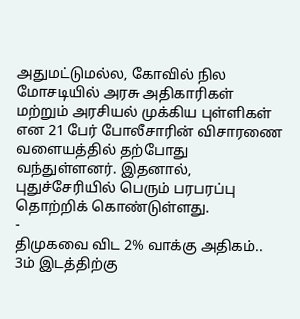அதுமட்டுமல்ல, கோவில் நில மோசடியில் அரசு அதிகாரிகள் மற்றும் அரசியல் முக்கிய புள்ளிகள் என 21 பேர் போலீசாரின் விசாரணை வளையத்தில் தற்போது வந்துள்ளனர். இதனால், புதுச்சேரியில் பெரும் பரபரப்பு தொற்றிக் கொண்டுள்ளது.
-
திமுகவை விட 2% வாக்கு அதிகம்.. 3ம் இடத்திற்கு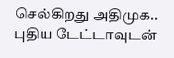செல்கிறது அதிமுக.. புதிய டேட்டாவுடன்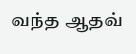வந்த ஆதவ்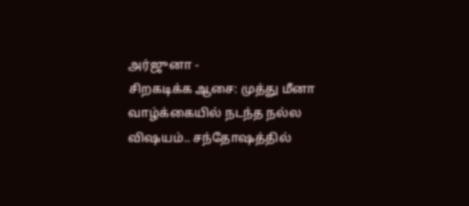அர்ஜுனா -
சிறகடிக்க ஆசை: முத்து மீனா வாழ்க்கையில் நடந்த நல்ல விஷயம்.. சந்தோஷத்தில்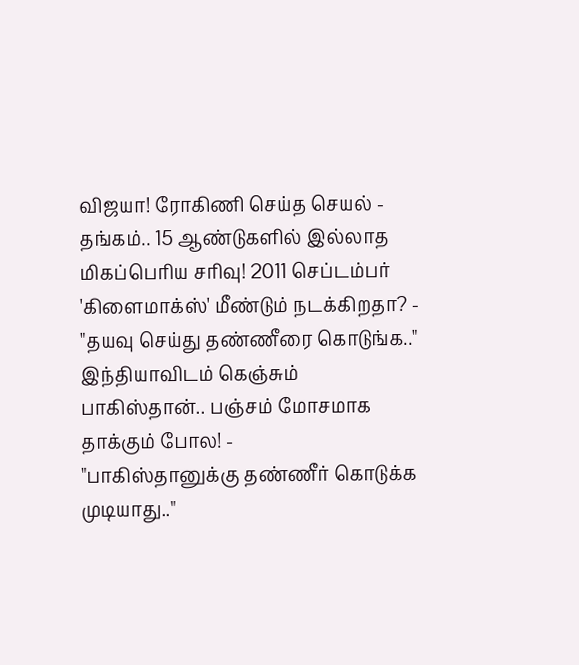விஜயா! ரோகிணி செய்த செயல் -
தங்கம்.. 15 ஆண்டுகளில் இல்லாத மிகப்பெரிய சரிவு! 2011 செப்டம்பர் 'கிளைமாக்ஸ்' மீண்டும் நடக்கிறதா? -
"தயவு செய்து தண்ணீரை கொடுங்க.." இந்தியாவிடம் கெஞ்சும் பாகிஸ்தான்.. பஞ்சம் மோசமாக தாக்கும் போல! -
"பாகிஸ்தானுக்கு தண்ணீர் கொடுக்க முடியாது.."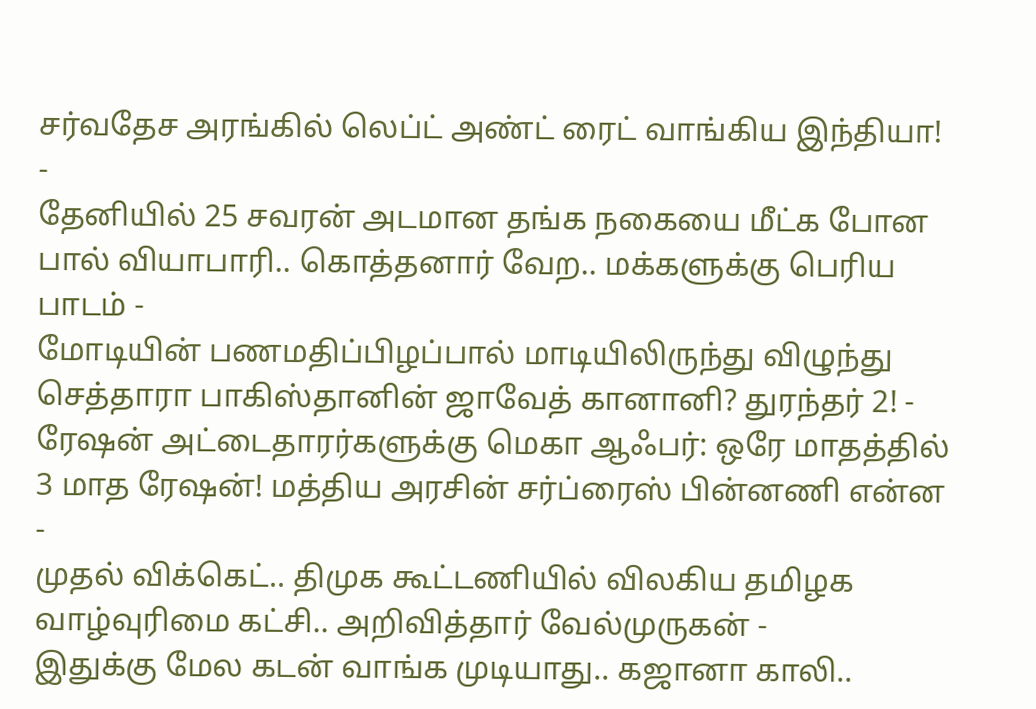சர்வதேச அரங்கில் லெப்ட் அண்ட் ரைட் வாங்கிய இந்தியா! -
தேனியில் 25 சவரன் அடமான தங்க நகையை மீட்க போன பால் வியாபாரி.. கொத்தனார் வேற.. மக்களுக்கு பெரிய பாடம் -
மோடியின் பணமதிப்பிழப்பால் மாடியிலிருந்து விழுந்து செத்தாரா பாகிஸ்தானின் ஜாவேத் கானானி? துரந்தர் 2! -
ரேஷன் அட்டைதாரர்களுக்கு மெகா ஆஃபர்: ஒரே மாதத்தில் 3 மாத ரேஷன்! மத்திய அரசின் சர்ப்ரைஸ் பின்னணி என்ன -
முதல் விக்கெட்.. திமுக கூட்டணியில் விலகிய தமிழக வாழ்வுரிமை கட்சி.. அறிவித்தார் வேல்முருகன் -
இதுக்கு மேல கடன் வாங்க முடியாது.. கஜானா காலி..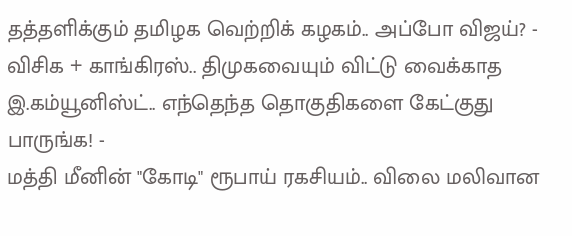தத்தளிக்கும் தமிழக வெற்றிக் கழகம்.. அப்போ விஜய்? -
விசிக + காங்கிரஸ்.. திமுகவையும் விட்டு வைக்காத இ.கம்யூனிஸ்ட்.. எந்தெந்த தொகுதிகளை கேட்குது பாருங்க! -
மத்தி மீனின் "கோடி" ரூபாய் ரகசியம்.. விலை மலிவான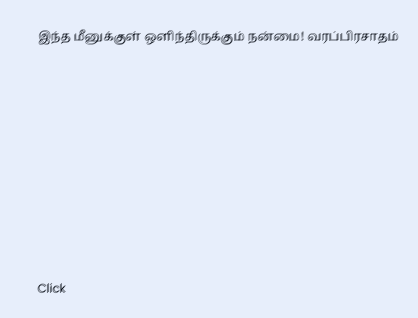இந்த மீனுக்குள் ஒளிந்திருக்கும் நன்மை! வரப்பிரசாதம்












Click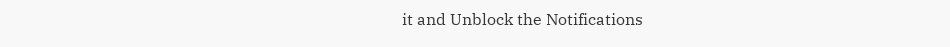it and Unblock the Notifications